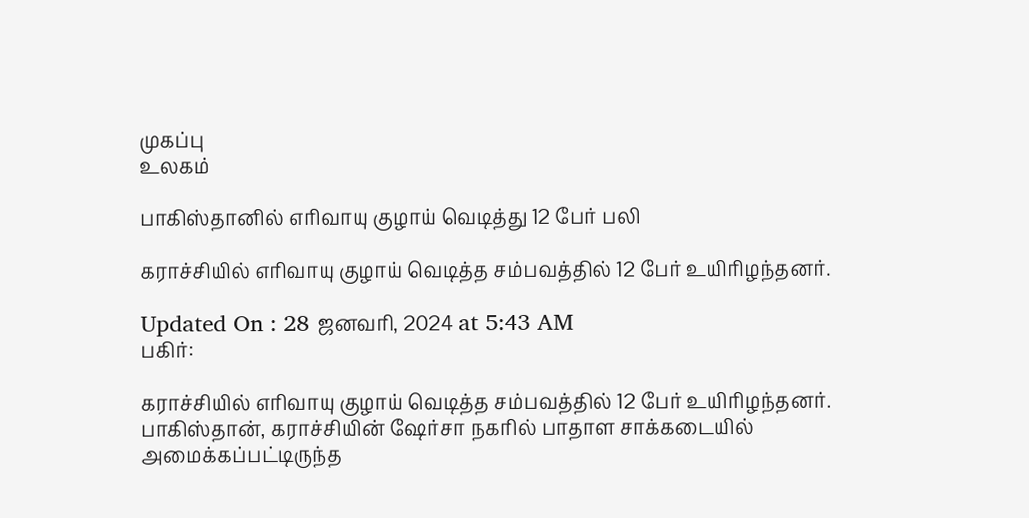முகப்பு
உலகம்

பாகிஸ்தானில் எரிவாயு குழாய் வெடித்து 12 பேர் பலி

கராச்சியில் எரிவாயு குழாய் வெடித்த சம்பவத்தில் 12 பேர் உயிரிழந்தனர்.

Updated On : 28 ஜனவரி, 2024 at 5:43 AM
பகிர்:

கராச்சியில் எரிவாயு குழாய் வெடித்த சம்பவத்தில் 12 பேர் உயிரிழந்தனர்.
பாகிஸ்தான், கராச்சியின் ஷேர்சா நகரில் பாதாள சாக்கடையில் அமைக்கப்பட்டிருந்த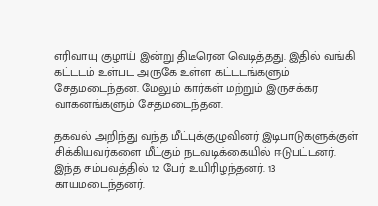எரிவாயு குழாய் இன்று திடீரென வெடித்தது. இதில் வங்கி கட்டடம் உள்பட அருகே உள்ள கட்டடங்களும் சேதமடைந்தன. மேலும் கார்கள் மற்றும் இருசக்கர வாகனங்களும் சேதமடைந்தன.

தகவல் அறிந்து வந்த மீட்புக்குழுவினர் இடிபாடுகளுக்குள் சிக்கியவர்களை மீட்கும் நடவடிக்கையில் ஈடுபட்டனர். இந்த சம்பவத்தில் 12 பேர் உயிரிழந்தனர். 13 காயமடைந்தனர்.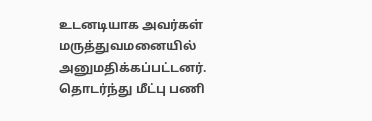உடனடியாக அவர்கள் மருத்துவமனையில் அனுமதிக்கப்பட்டனர். தொடர்ந்து மீட்பு பணி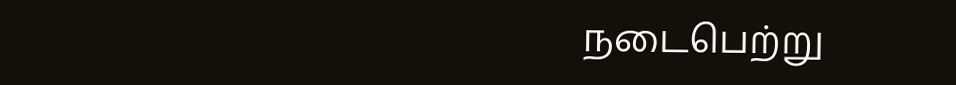நடைபெற்று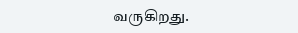வருகிறது.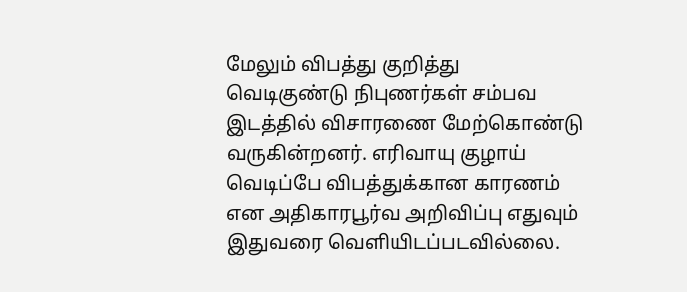மேலும் விபத்து குறித்து வெடிகுண்டு நிபுணர்கள் சம்பவ இடத்தில் விசாரணை மேற்கொண்டு வருகின்றனர். எரிவாயு குழாய் வெடிப்பே விபத்துக்கான காரணம் என அதிகாரபூர்வ அறிவிப்பு எதுவும் இதுவரை வெளியிடப்படவில்லை.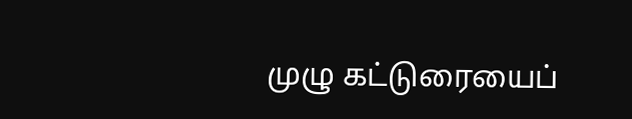முழு கட்டுரையைப்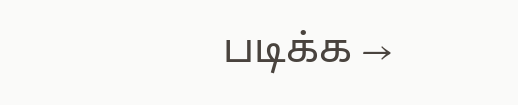படிக்க →